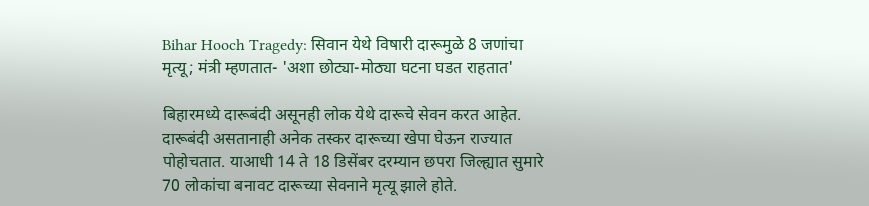Bihar Hooch Tragedy: सिवान येथे विषारी दारूमुळे 8 जणांचा मृत्यू; मंत्री म्हणतात- 'अशा छोट्या-मोठ्या घटना घडत राहतात'

बिहारमध्ये दारूबंदी असूनही लोक येथे दारूचे सेवन करत आहेत. दारूबंदी असतानाही अनेक तस्कर दारूच्या खेपा घेऊन राज्यात पोहोचतात. याआधी 14 ते 18 डिसेंबर दरम्यान छपरा जिल्ह्यात सुमारे 70 लोकांचा बनावट दारूच्या सेवनाने मृत्यू झाले होते.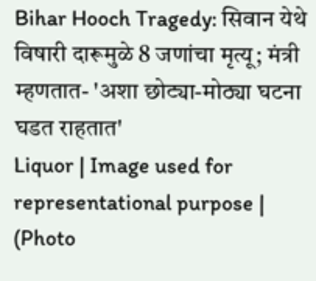Bihar Hooch Tragedy: सिवान येथे विषारी दारूमुळे 8 जणांचा मृत्यू; मंत्री म्हणतात- 'अशा छोट्या-मोठ्या घटना घडत राहतात'
Liquor | Image used for representational purpose | (Photo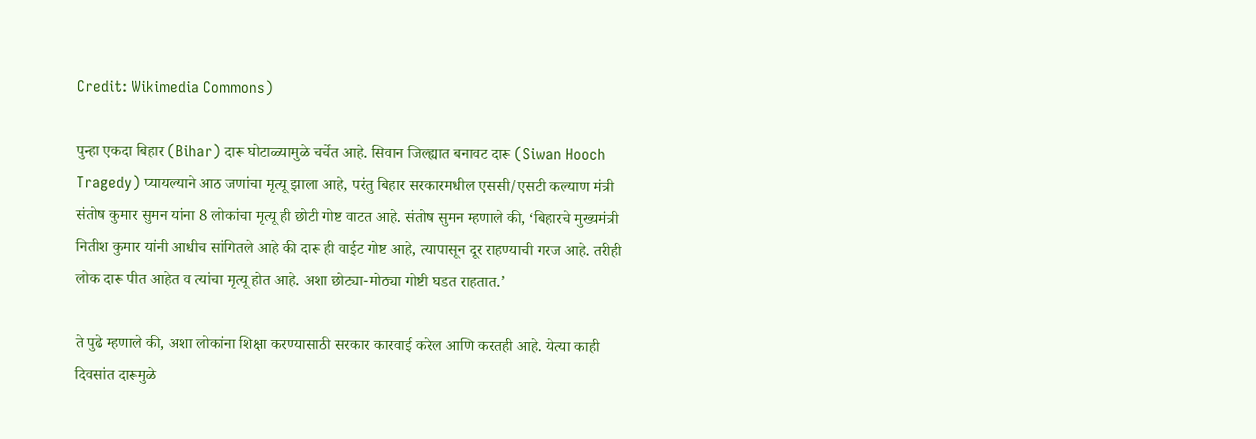Credit: Wikimedia Commons)

पुन्हा एकदा बिहार (Bihar) दारू घोटाळ्यामुळे चर्चेत आहे. सिवान जिल्ह्यात बनावट दारू (Siwan Hooch Tragedy) प्यायल्याने आठ जणांचा मृत्यू झाला आहे, परंतु बिहार सरकारमधील एससी/एसटी कल्याण मंत्री संतोष कुमार सुमन यांना 8 लोकांचा मृत्यू ही छोटी गोष्ट वाटत आहे. संतोष सुमन म्हणाले की, ‘बिहारचे मुख्यमंत्री नितीश कुमार यांनी आधीच सांगितले आहे की दारू ही वाईट गोष्ट आहे, त्यापासून दूर राहण्याची गरज आहे. तरीही लोक दारू पीत आहेत व त्यांचा मृत्यू होत आहे. अशा छोट्या-मोठ्या गोष्टी घडत राहतात.’

ते पुढे म्हणाले की, अशा लोकांना शिक्षा करण्यासाठी सरकार कारवाई करेल आणि करतही आहे. येत्या काही दिवसांत दारूमुळे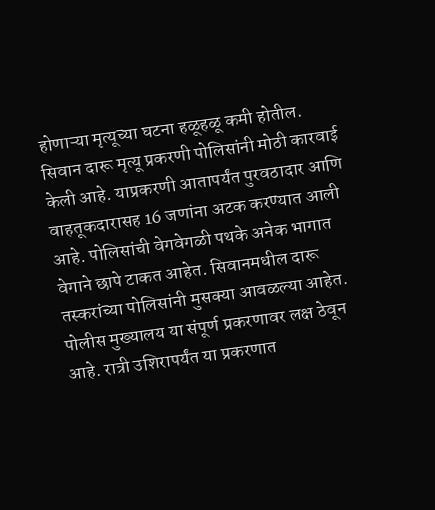होणाऱ्या मृत्यूच्या घटना हळूहळू कमी होतील. सिवान दारू मृत्यू प्रकरणी पोलिसांनी मोठी कारवाई केली आहे. याप्रकरणी आतापर्यंत पुरवठादार आणि वाहतूकदारासह 16 जणांना अटक करण्यात आली आहे. पोलिसांची वेगवेगळी पथके अनेक भागात वेगाने छापे टाकत आहेत. सिवानमधील दारू तस्करांच्या पोलिसांनी मुसक्या आवळल्या आहेत. पोलीस मुख्यालय या संपूर्ण प्रकरणावर लक्ष ठेवून आहे. रात्री उशिरापर्यंत या प्रकरणात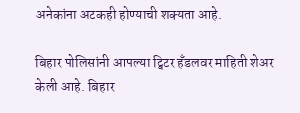अनेकांना अटकही होण्याची शक्यता आहे.

बिहार पोलिसांनी आपल्या ट्विटर हँडलवर माहिती शेअर केली आहे. बिहार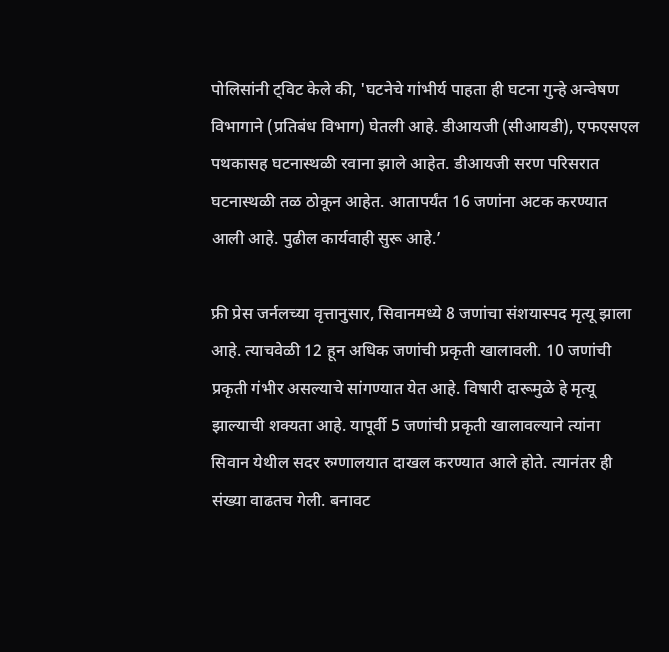पोलिसांनी ट्विट केले की, 'घटनेचे गांभीर्य पाहता ही घटना गुन्हे अन्वेषण विभागाने (प्रतिबंध विभाग) घेतली आहे. डीआयजी (सीआयडी), एफएसएल पथकासह घटनास्थळी रवाना झाले आहेत. डीआयजी सरण परिसरात घटनास्थळी तळ ठोकून आहेत. आतापर्यंत 16 जणांना अटक करण्यात आली आहे. पुढील कार्यवाही सुरू आहे.’

फ्री प्रेस जर्नलच्या वृत्तानुसार, सिवानमध्ये 8 जणांचा संशयास्पद मृत्यू झाला आहे. त्याचवेळी 12 हून अधिक जणांची प्रकृती खालावली. 10 जणांची प्रकृती गंभीर असल्याचे सांगण्यात येत आहे. विषारी दारूमुळे हे मृत्यू झाल्याची शक्यता आहे. यापूर्वी 5 जणांची प्रकृती खालावल्याने त्यांना सिवान येथील सदर रुग्णालयात दाखल करण्यात आले होते. त्यानंतर ही संख्या वाढतच गेली. बनावट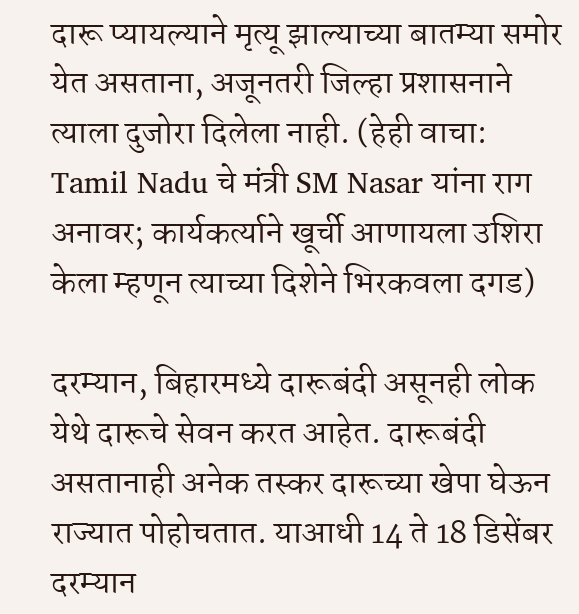दारू प्यायल्याने मृत्यू झाल्याच्या बातम्या समोर येत असताना, अजूनतरी जिल्हा प्रशासनाने त्याला दुजोरा दिलेला नाही. (हेही वाचा: Tamil Nadu चे मंत्री SM Nasar यांना राग अनावर; कार्यकर्त्याने खूर्ची आणायला उशिरा केला म्हणून त्याच्या दिशेने भिरकवला दगड)

दरम्यान, बिहारमध्ये दारूबंदी असूनही लोक येथे दारूचे सेवन करत आहेत. दारूबंदी असतानाही अनेक तस्कर दारूच्या खेपा घेऊन राज्यात पोहोचतात. याआधी 14 ते 18 डिसेंबर दरम्यान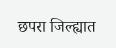छपरा जिल्ह्यात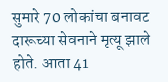सुमारे 70 लोकांचा बनावट दारूच्या सेवनाने मृत्यू झाले होते. आता 41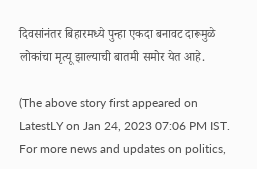दिवसांनंतर बिहारमध्ये पुन्हा एकदा बनावट दारूमुळे लोकांचा मृत्यू झाल्याची बातमी समोर येत आहे.

(The above story first appeared on LatestLY on Jan 24, 2023 07:06 PM IST. For more news and updates on politics,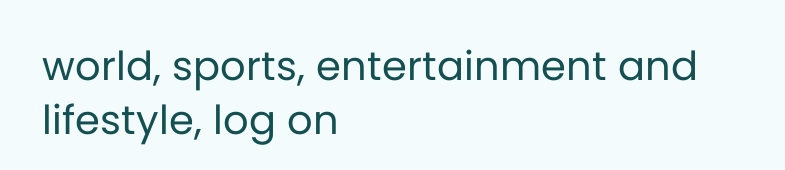world, sports, entertainment and lifestyle, log on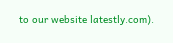to our website latestly.com).